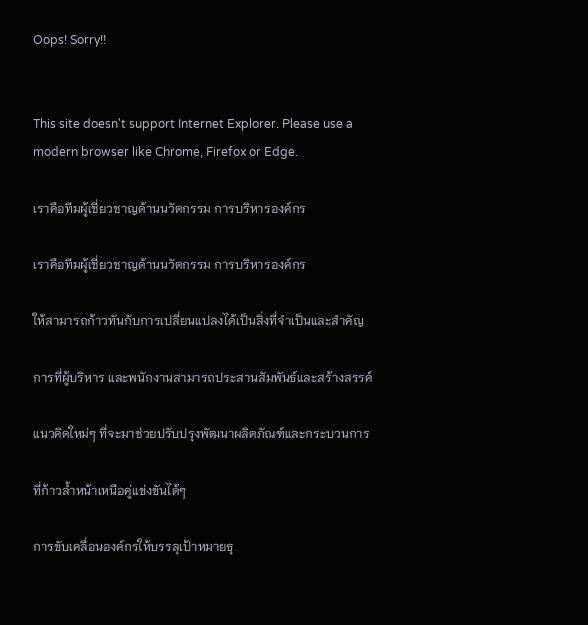Oops! Sorry!!


This site doesn't support Internet Explorer. Please use a modern browser like Chrome, Firefox or Edge.

เราคือทีมผู้เชี่ยวชาญด้านนวัตกรรม การบริหารองค์กร

เราคือทีมผู้เชี่ยวชาญด้านนวัตกรรม การบริหารองค์กร

ให้สามารถก้าวทันกับการเปลี่ยนแปลงได้เป็นสิ่งที่จำเป็นและสำคัญ

การที่ผู้บริหาร และพนักงานสามารถประสานสัมพันธ์และสร้างสรรค์

แนวคิดใหม่ๆ ที่จะมาช่วยปรับปรุงพัฒนาผลิตภัณฑ์และกระบวนการ

ที่ก้าวล้ำหน้าเหนือคู่แข่งขันได้ๆ

การขับเคลื่อนองค์กรให้บรรลุเป้าหมายธุ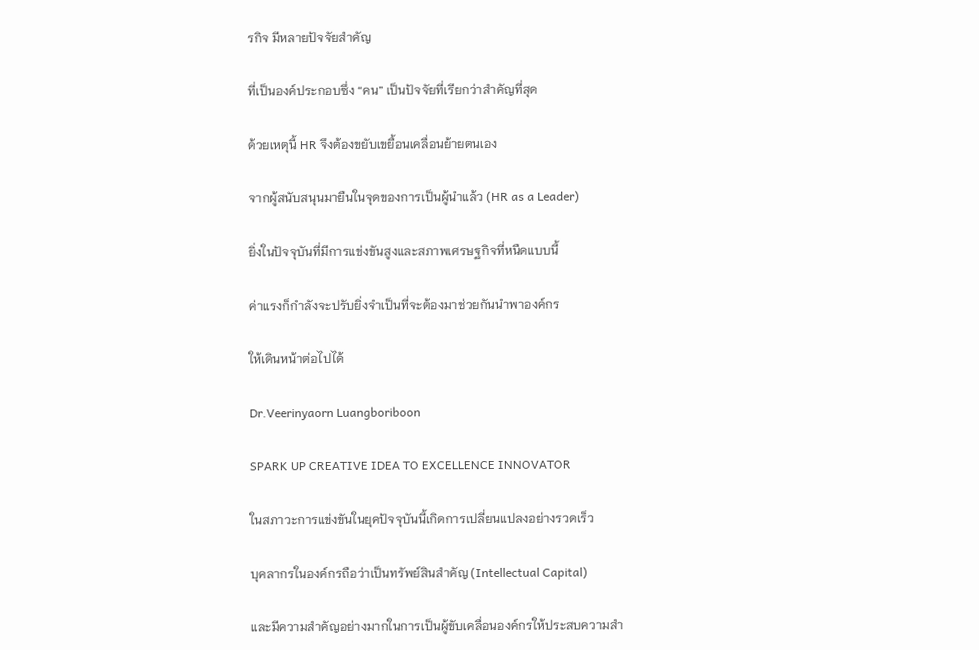รกิจ มีหลายปัจจัยสำคัญ

ที่เป็นองค์ประกอบซึ่ง “คน” เป็นปัจจัยที่เรียกว่าสำคัญที่สุด

ด้วยเหตุนี้ HR จึงต้องขยับเขยื้อนเคลื่อนย้ายตนเอง

จากผู้สนับสนุนมายืนในจุดของการเป็นผู้นำแล้ว (HR as a Leader)

ยิ่งในปัจจุบันที่มีการแข่งขันสูงและสภาพเศรษฐกิจที่หนืดแบบนี้

ค่าแรงก็กำลังจะปรับยิ่งจำเป็นที่จะต้องมาช่วยกันนำพาองค์กร

ให้เดินหน้าต่อไปได้

Dr.Veerinyaorn Luangboriboon

SPARK UP CREATIVE IDEA TO EXCELLENCE INNOVATOR

ในสภาวะการแข่งขันในยุคปัจจุบันนี้เกิดการเปลี่ยนแปลงอย่างรวดเร็ว

บุคลากรในองค์กรถือว่าเป็นทรัพย์สินสำคัญ (Intellectual Capital)

และมีความสำคัญอย่างมากในการเป็นผู้ขับเคลื่อนองค์กรให้ประสบความสำ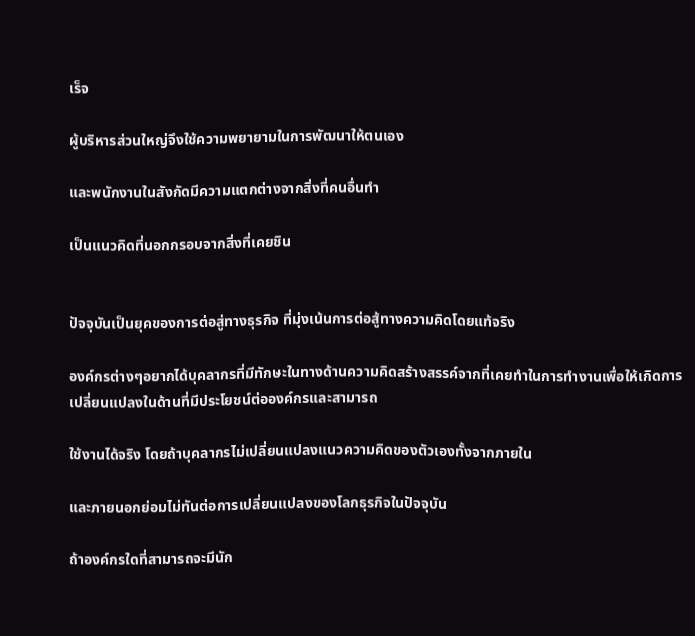เร็จ

ผู้บริหารส่วนใหญ่จึงใช้ความพยายามในการพัฒนาให้ตนเอง

และพนักงานในสังกัดมีความแตกต่างจากสิ่งที่คนอื่นทำ

เป็นแนวคิดที่นอกกรอบจากสิ่งที่เคยชิน


ปัจจุบันเป็นยุคของการต่อสู่ทางธุรกิจ ที่มุ่งเน้นการต่อสู้ทางความคิดโดยแท้จริง

องค์กรต่างๆอยากได้บุคลากรที่มีทักษะในทางด้านความคิดสร้างสรรค์จากที่เคยทำในการทำงานเพื่อให้เกิดการเปลี่ยนแปลงในด้านที่มีประโยชน์ต่อองค์กรและสามารถ

ใช้งานได้จริง โดยถ้าบุคลากรไม่เปลี่ยนแปลงแนวความคิดของตัวเองทั้งจากภายใน

และภายนอกย่อมไม่ทันต่อการเปลี่ยนแปลงของโลกธุรกิจในปัจจุบัน

ถ้าองค์กรใดที่สามารถจะมีนัก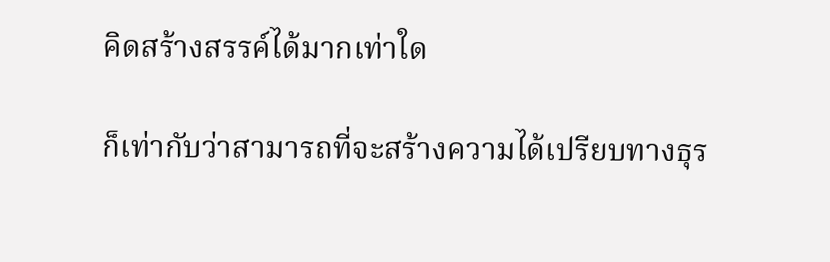คิดสร้างสรรค์ได้มากเท่าใด

ก็เท่ากับว่าสามารถที่จะสร้างความได้เปรียบทางธุร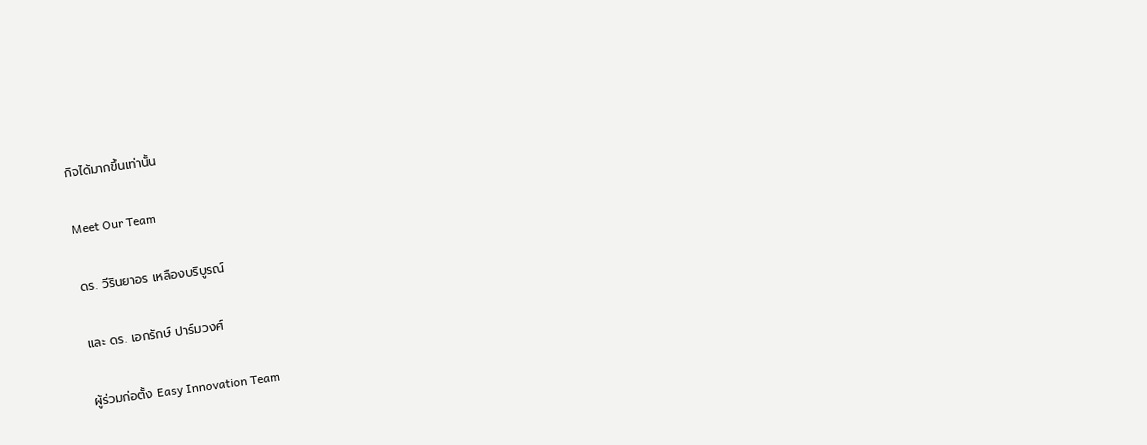กิจได้มากขึ้นเท่านั้น

Meet Our Team

ดร. วีรินยาอร เหลืองบริบูรณ์

และ ดร. เอกรักษ์ ปาร์มวงศ์

ผู้ร่วมก่อตั้ง Easy Innovation Team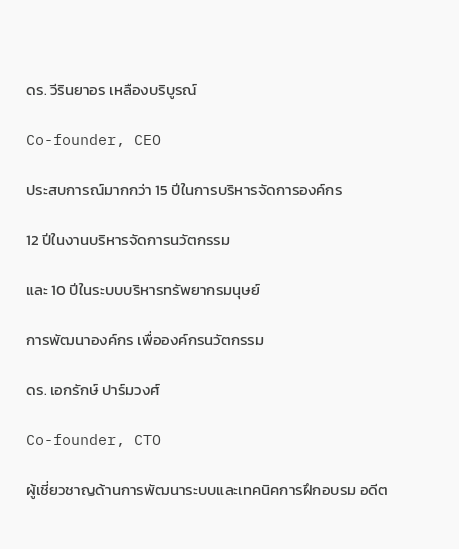ดร. วีรินยาอร เหลืองบริบูรณ์

Co-founder, CEO

ประสบการณ์มากกว่า 15 ปีในการบริหารจัดการองค์กร

12 ปีในงานบริหารจัดการนวัตกรรม

และ 10 ปีในระบบบริหารทรัพยากรมนุษย์

การพัฒนาองค์กร เพื่อองค์กรนวัตกรรม

ดร. เอกรักษ์ ปาร์มวงศ์

Co-founder, CTO

ผู้เชี่ยวชาญด้านการพัฒนาระบบและเทคนิคการฝึกอบรม อดีต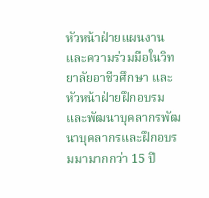หัวหน้าฝ่ายแผนงานและความร่วมมือในวิทยาลัยอาชีวศึกษา และหัวหน้าฝ่ายฝึกอบรมและพัฒนาบุคลากรพัฒนาบุคลากรและฝึกอบรมมามากกว่า 15 ปี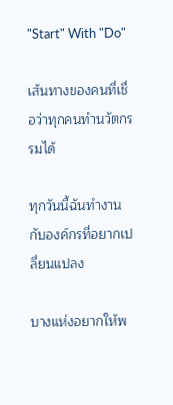"Start" With "Do"

เส้นทางของคนที่เชื่อว่าทุกคนทำนวัตกรรมได้

ทุกวันนี้ฉันทำงานกับองค์กรที่อยากเปลี่ยนแปลง

บางแห่งอยากให้พ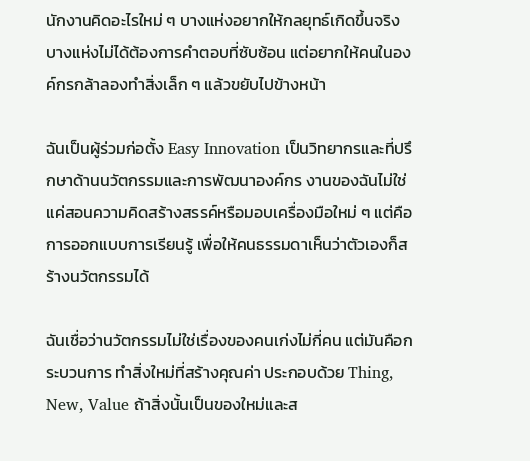นักงานคิดอะไรใหม่ ๆ บางแห่งอยากให้กลยุทธ์เกิดขึ้นจริง บางแห่งไม่ได้ต้องการคำตอบที่ซับซ้อน แต่อยากให้คนในองค์กรกล้าลองทำสิ่งเล็ก ๆ แล้วขยับไปข้างหน้า

ฉันเป็นผู้ร่วมก่อตั้ง Easy Innovation เป็นวิทยากรและที่ปรึกษาด้านนวัตกรรมและการพัฒนาองค์กร งานของฉันไม่ใช่แค่สอนความคิดสร้างสรรค์หรือมอบเครื่องมือใหม่ ๆ แต่คือการออกแบบการเรียนรู้ เพื่อให้คนธรรมดาเห็นว่าตัวเองก็สร้างนวัตกรรมได้

ฉันเชื่อว่านวัตกรรมไม่ใช่เรื่องของคนเก่งไม่กี่คน แต่มันคือกระบวนการ ทำสิ่งใหม่ที่สร้างคุณค่า ประกอบด้วย Thing, New, Value ถ้าสิ่งนั้นเป็นของใหม่และส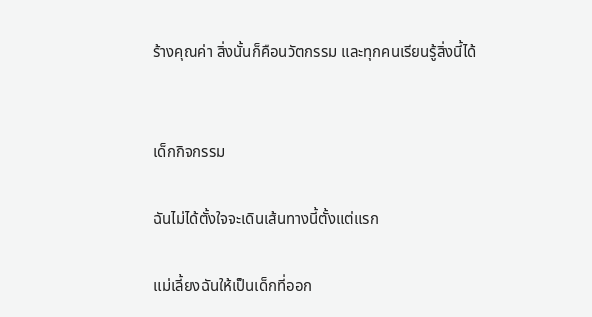ร้างคุณค่า สิ่งนั้นก็คือนวัตกรรม และทุกคนเรียนรู้สิ่งนี้ได้


เด็กกิจกรรม

ฉันไม่ได้ตั้งใจจะเดินเส้นทางนี้ตั้งแต่แรก

แม่เลี้ยงฉันให้เป็นเด็กที่ออก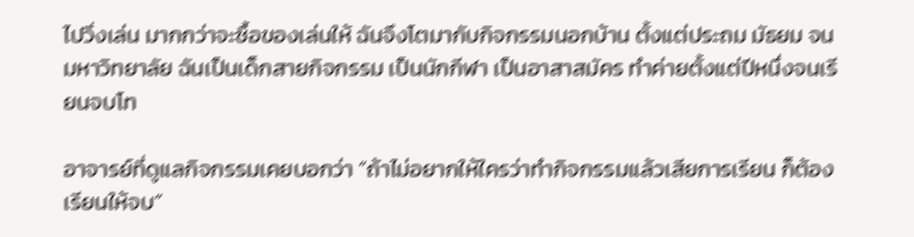ไปวิ่งเล่น มากกว่าจะซื้อของเล่นให้ ฉันจึงโตมากับกิจกรรมนอกบ้าน ตั้งแต่ประถม มัธยม จนมหาวิทยาลัย ฉันเป็นเด็กสายกิจกรรม เป็นนักกีฬา เป็นอาสาสมัคร ทำค่ายตั้งแต่ปีหนึ่งจนเรียนจบโท

อาจารย์ที่ดูแลกิจกรรมเคยบอกว่า “ถ้าไม่อยากให้ใครว่าทำกิจกรรมแล้วเสียการเรียน ก็ต้องเรียนให้จบ”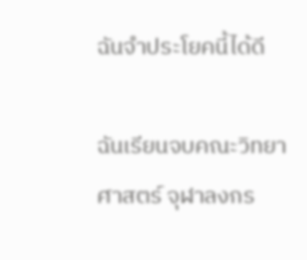ฉันจำประโยคนี้ได้ดี

ฉันเรียนจบคณะวิทยาศาสตร์ จุฬาลงกร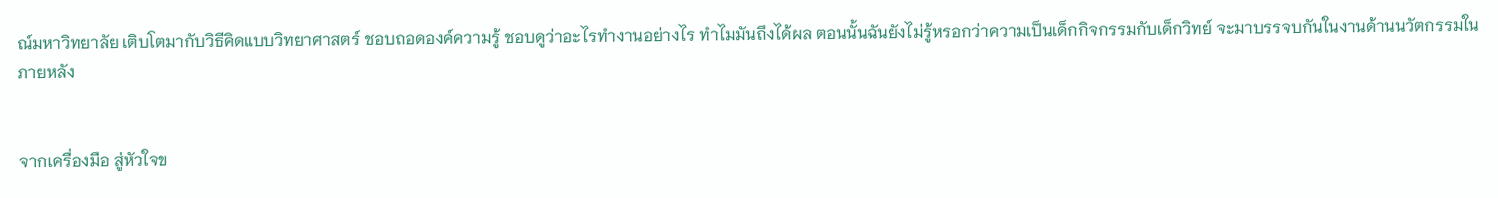ณ์มหาวิทยาลัย เติบโตมากับวิธีคิดแบบวิทยาศาสตร์ ชอบถอดองค์ความรู้ ชอบดูว่าอะไรทำงานอย่างไร ทำไมมันถึงได้ผล ตอนนั้นฉันยังไม่รู้หรอกว่าความเป็นเด็กกิจกรรมกับเด็กวิทย์ จะมาบรรจบกันในงานด้านนวัตกรรมในภายหลัง


จากเครื่องมือ สู่หัวใจข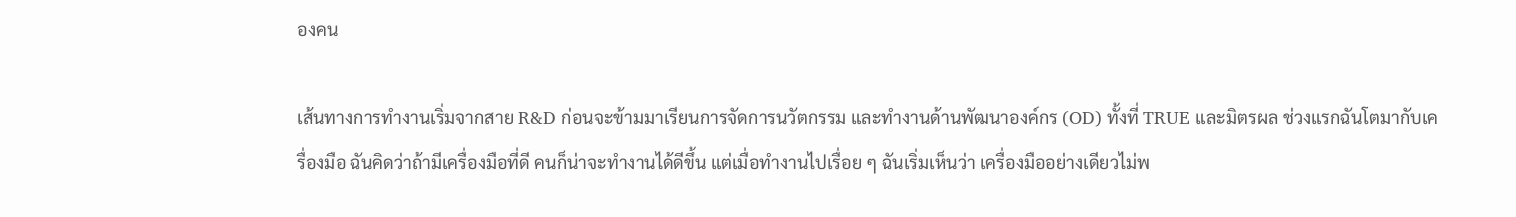องคน

เส้นทางการทำงานเริ่มจากสาย R&D ก่อนจะข้ามมาเรียนการจัดการนวัตกรรม และทำงานด้านพัฒนาองค์กร (OD) ทั้งที่ TRUE และมิตรผล ช่วงแรกฉันโตมากับเครื่องมือ ฉันคิดว่าถ้ามีเครื่องมือที่ดี คนก็น่าจะทำงานได้ดีขึ้น แต่เมื่อทำงานไปเรื่อย ๆ ฉันเริ่มเห็นว่า เครื่องมืออย่างเดียวไม่พ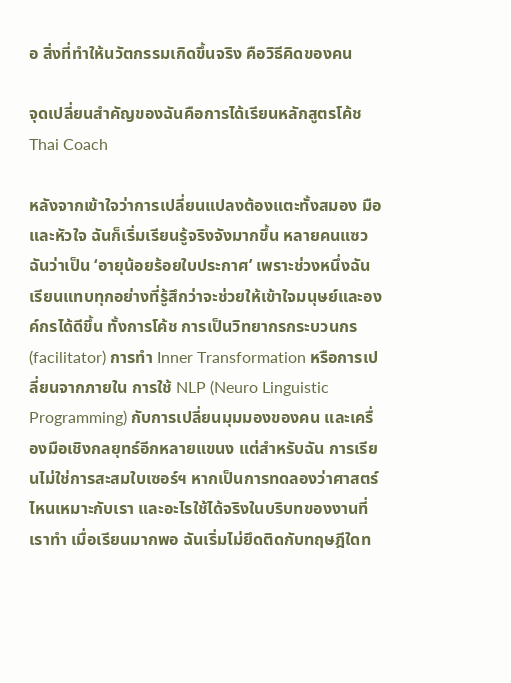อ สิ่งที่ทำให้นวัตกรรมเกิดขึ้นจริง คือวิธีคิดของคน

จุดเปลี่ยนสำคัญของฉันคือการได้เรียนหลักสูตรโค้ช Thai Coach

หลังจากเข้าใจว่าการเปลี่ยนแปลงต้องแตะทั้งสมอง มือ และหัวใจ ฉันก็เริ่มเรียนรู้จริงจังมากขึ้น หลายคนแซวฉันว่าเป็น ‘อายุน้อยร้อยใบประกาศ’ เพราะช่วงหนึ่งฉันเรียนแทบทุกอย่างที่รู้สึกว่าจะช่วยให้เข้าใจมนุษย์และองค์กรได้ดีขึ้น ทั้งการโค้ช การเป็นวิทยากรกระบวนกร (facilitator) การทำ Inner Transformation หรือการเปลี่ยนจากภายใน การใช้ NLP (Neuro Linguistic Programming) กับการเปลี่ยนมุมมองของคน และเครื่องมือเชิงกลยุทธ์อีกหลายแขนง แต่สำหรับฉัน การเรียนไม่ใช่การสะสมใบเซอร์ฯ หากเป็นการทดลองว่าศาสตร์ไหนเหมาะกับเรา และอะไรใช้ได้จริงในบริบทของงานที่เราทำ เมื่อเรียนมากพอ ฉันเริ่มไม่ยึดติดกับทฤษฎีใดท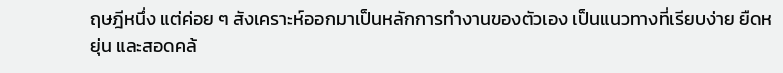ฤษฎีหนึ่ง แต่ค่อย ๆ สังเคราะห์ออกมาเป็นหลักการทำงานของตัวเอง เป็นแนวทางที่เรียบง่าย ยืดหยุ่น และสอดคล้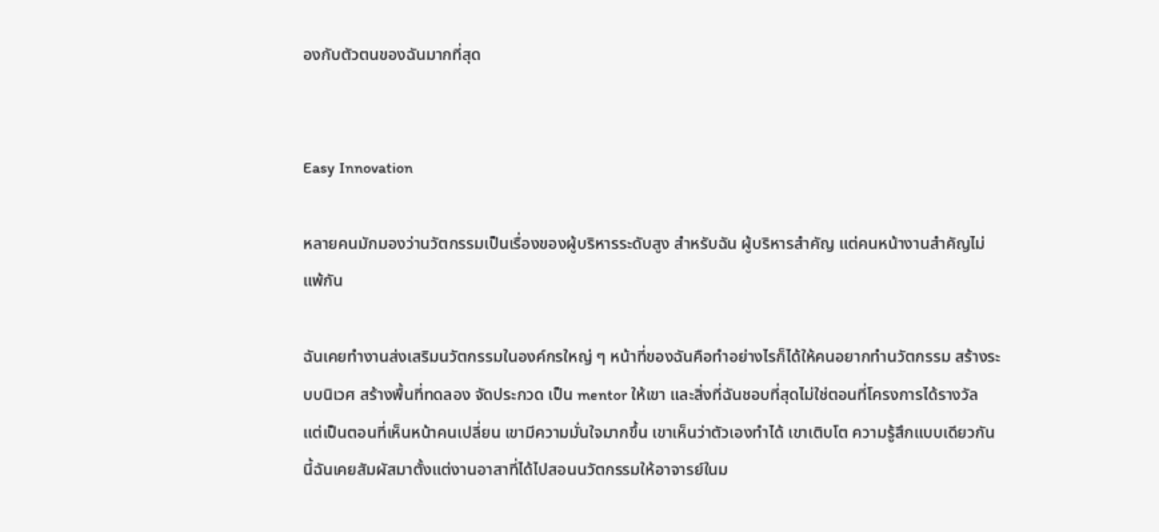องกับตัวตนของฉันมากที่สุด


Easy Innovation

หลายคนมักมองว่านวัตกรรมเป็นเรื่องของผู้บริหารระดับสูง สำหรับฉัน ผู้บริหารสำคัญ แต่คนหน้างานสำคัญไม่แพ้กัน

ฉันเคยทำงานส่งเสริมนวัตกรรมในองค์กรใหญ่ ๆ หน้าที่ของฉันคือทำอย่างไรก็ได้ให้คนอยากทำนวัตกรรม สร้างระบบนิเวศ สร้างพื้นที่ทดลอง จัดประกวด เป็น mentor ให้เขา และสิ่งที่ฉันชอบที่สุดไม่ใช่ตอนที่โครงการได้รางวัล แต่เป็นตอนที่เห็นหน้าคนเปลี่ยน เขามีความมั่นใจมากขึ้น เขาเห็นว่าตัวเองทำได้ เขาเติบโต ความรู้สึกแบบเดียวกันนี้ฉันเคยสัมผัสมาตั้งแต่งานอาสาที่ได้ไปสอนนวัตกรรมให้อาจารย์ในม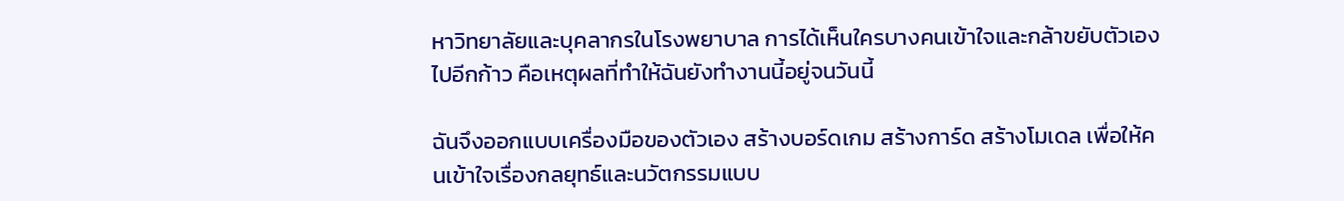หาวิทยาลัยและบุคลากรในโรงพยาบาล การได้เห็นใครบางคนเข้าใจและกล้าขยับตัวเองไปอีกก้าว คือเหตุผลที่ทำให้ฉันยังทำงานนี้อยู่จนวันนี้

ฉันจึงออกแบบเครื่องมือของตัวเอง สร้างบอร์ดเกม สร้างการ์ด สร้างโมเดล เพื่อให้คนเข้าใจเรื่องกลยุทธ์และนวัตกรรมแบบ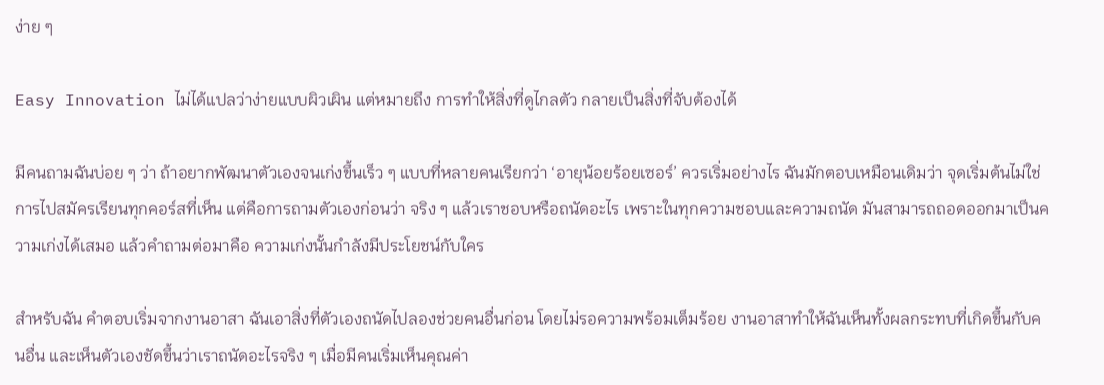ง่าย ๆ

Easy Innovation ไม่ได้แปลว่าง่ายแบบผิวเผิน แต่หมายถึง การทำให้สิ่งที่ดูไกลตัว กลายเป็นสิ่งที่จับต้องได้

มีคนถามฉันบ่อย ๆ ว่า ถ้าอยากพัฒนาตัวเองจนเก่งขึ้นเร็ว ๆ แบบที่หลายคนเรียกว่า ‘อายุน้อยร้อยเซอร์’ ควรเริ่มอย่างไร ฉันมักตอบเหมือนเดิมว่า จุดเริ่มต้นไม่ใช่การไปสมัครเรียนทุกคอร์สที่เห็น แต่คือการถามตัวเองก่อนว่า จริง ๆ แล้วเราชอบหรือถนัดอะไร เพราะในทุกความชอบและความถนัด มันสามารถถอดออกมาเป็นความเก่งได้เสมอ แล้วคำถามต่อมาคือ ความเก่งนั้นกำลังมีประโยชน์กับใคร

สำหรับฉัน คำตอบเริ่มจากงานอาสา ฉันเอาสิ่งที่ตัวเองถนัดไปลองช่วยคนอื่นก่อน โดยไม่รอความพร้อมเต็มร้อย งานอาสาทำให้ฉันเห็นทั้งผลกระทบที่เกิดขึ้นกับคนอื่น และเห็นตัวเองชัดขึ้นว่าเราถนัดอะไรจริง ๆ เมื่อมีคนเริ่มเห็นคุณค่า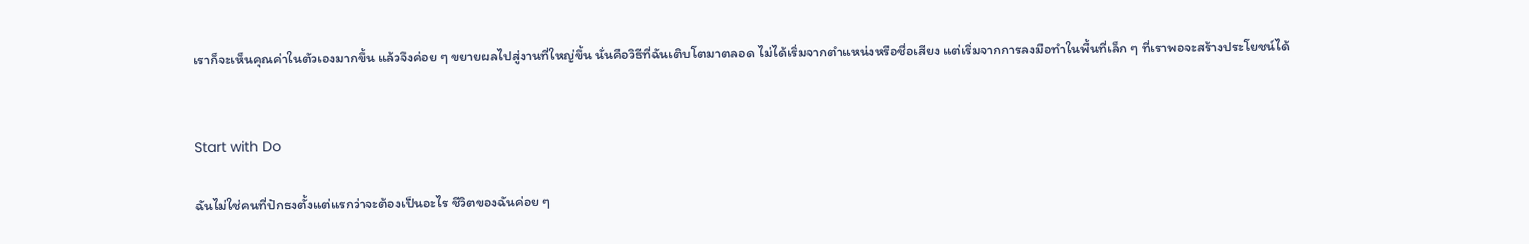เราก็จะเห็นคุณค่าในตัวเองมากขึ้น แล้วจึงค่อย ๆ ขยายผลไปสู่งานที่ใหญ่ขึ้น นั่นคือวิธีที่ฉันเติบโตมาตลอด ไม่ได้เริ่มจากตำแหน่งหรือชื่อเสียง แต่เริ่มจากการลงมือทำในพื้นที่เล็ก ๆ ที่เราพอจะสร้างประโยชน์ได้


Start with Do

ฉันไม่ใช่คนที่ปักธงตั้งแต่แรกว่าจะต้องเป็นอะไร ชีวิตของฉันค่อย ๆ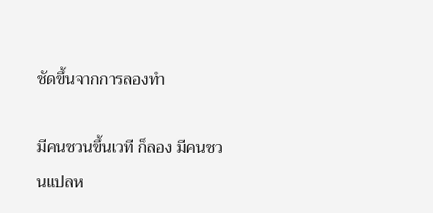ชัดขึ้นจากการลองทำ

มีคนชวนขึ้นเวที ก็ลอง มีคนชวนแปลห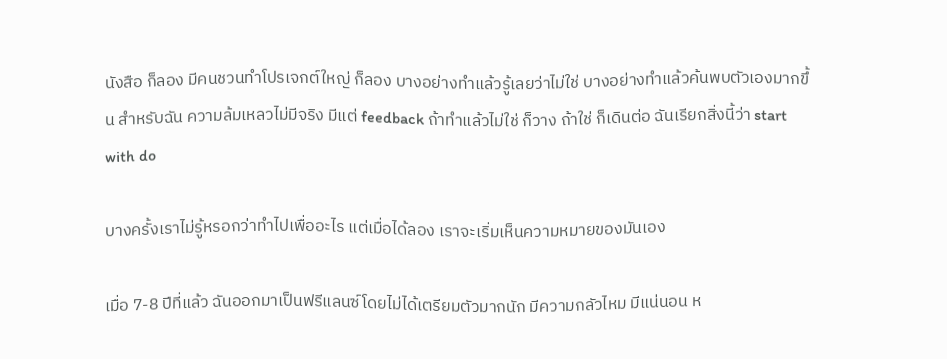นังสือ ก็ลอง มีคนชวนทำโปรเจกต์ใหญ่ ก็ลอง บางอย่างทำแล้วรู้เลยว่าไม่ใช่ บางอย่างทำแล้วค้นพบตัวเองมากขึ้น สำหรับฉัน ความล้มเหลวไม่มีจริง มีแต่ feedback ถ้าทำแล้วไม่ใช่ ก็วาง ถ้าใช่ ก็เดินต่อ ฉันเรียกสิ่งนี้ว่า start with do

บางครั้งเราไม่รู้หรอกว่าทำไปเพื่ออะไร แต่เมื่อได้ลอง เราจะเริ่มเห็นความหมายของมันเอง

เมื่อ 7-8 ปีที่แล้ว ฉันออกมาเป็นฟรีแลนซ์โดยไม่ได้เตรียมตัวมากนัก มีความกลัวไหม มีแน่นอน ห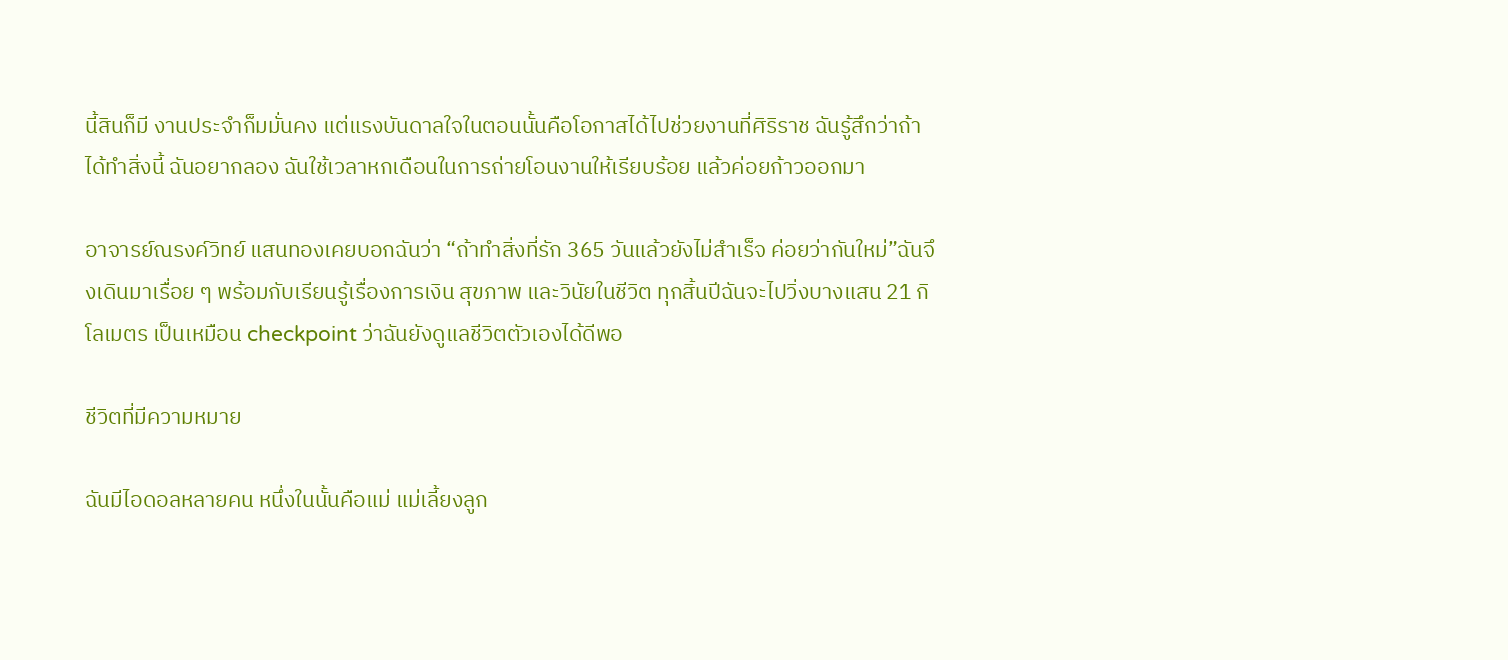นี้สินก็มี งานประจำก็มมั่นคง แต่แรงบันดาลใจในตอนนั้นคือโอกาสได้ไปช่วยงานที่ศิริราช ฉันรู้สึกว่าถ้าได้ทำสิ่งนี้ ฉันอยากลอง ฉันใช้เวลาหกเดือนในการถ่ายโอนงานให้เรียบร้อย แล้วค่อยก้าวออกมา

อาจารย์ณรงค์วิทย์ แสนทองเคยบอกฉันว่า “ถ้าทำสิ่งที่รัก 365 วันแล้วยังไม่สำเร็จ ค่อยว่ากันใหม่”ฉันจึงเดินมาเรื่อย ๆ พร้อมกับเรียนรู้เรื่องการเงิน สุขภาพ และวินัยในชีวิต ทุกสิ้นปีฉันจะไปวิ่งบางแสน 21 กิโลเมตร เป็นเหมือน checkpoint ว่าฉันยังดูแลชีวิตตัวเองได้ดีพอ

ชีวิตที่มีความหมาย

ฉันมีไอดอลหลายคน หนึ่งในนั้นคือแม่ แม่เลี้ยงลูก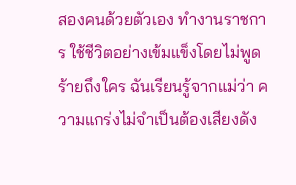สองคนด้วยตัวเอง ทำงานราชการ ใช้ชีวิตอย่างเข้มแข็งโดยไม่พูดร้ายถึงใคร ฉันเรียนรู้จากแม่ว่า ความแกร่งไม่จำเป็นต้องเสียงดัง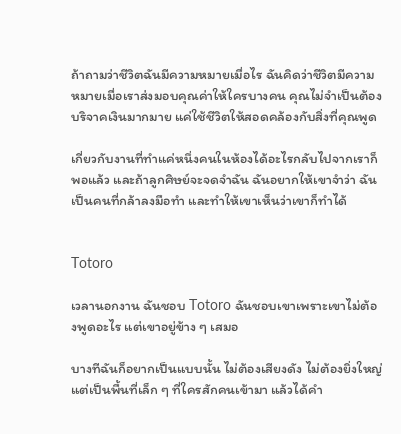ถ้าถามว่าชีวิตฉันมีความหมายเมื่อไร ฉันคิดว่าชีวิตมีความหมายเมื่อเราส่งมอบคุณค่าให้ใครบางคน คุณไม่จำเป็นต้องบริจาคเงินมากมาย แค่ใช้ชีวิตให้สอดคล้องกับสิ่งที่คุณพูด

เกี่ยวกับงานที่ทำแค่หนึ่งคนในห้องได้อะไรกลับไปจากเราก็พอแล้ว และถ้าลูกศิษย์จะจดจำฉัน ฉันอยากให้เขาจำว่า ฉันเป็นคนที่กล้าลงมือทำ และทำให้เขาเห็นว่าเขาก็ทำได้


Totoro

เวลานอกงาน ฉันชอบ Totoro ฉันชอบเขาเพราะเขาไม่ต้องพูดอะไร แต่เขาอยู่ข้าง ๆ เสมอ

บางทีฉันก็อยากเป็นแบบนั้น ไม่ต้องเสียงดัง ไม่ต้องยิ่งใหญ่ แต่เป็นพื้นที่เล็ก ๆ ที่ใครสักคนเข้ามา แล้วได้คำ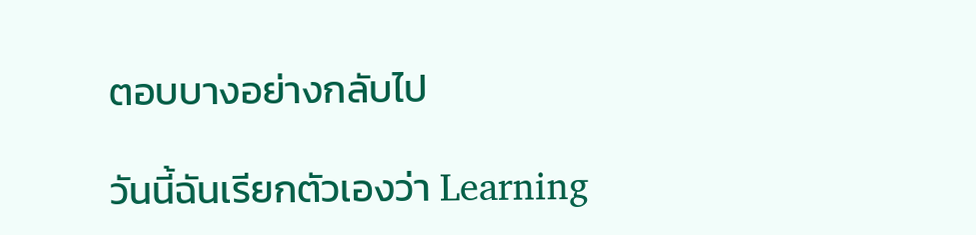ตอบบางอย่างกลับไป

วันนี้ฉันเรียกตัวเองว่า Learning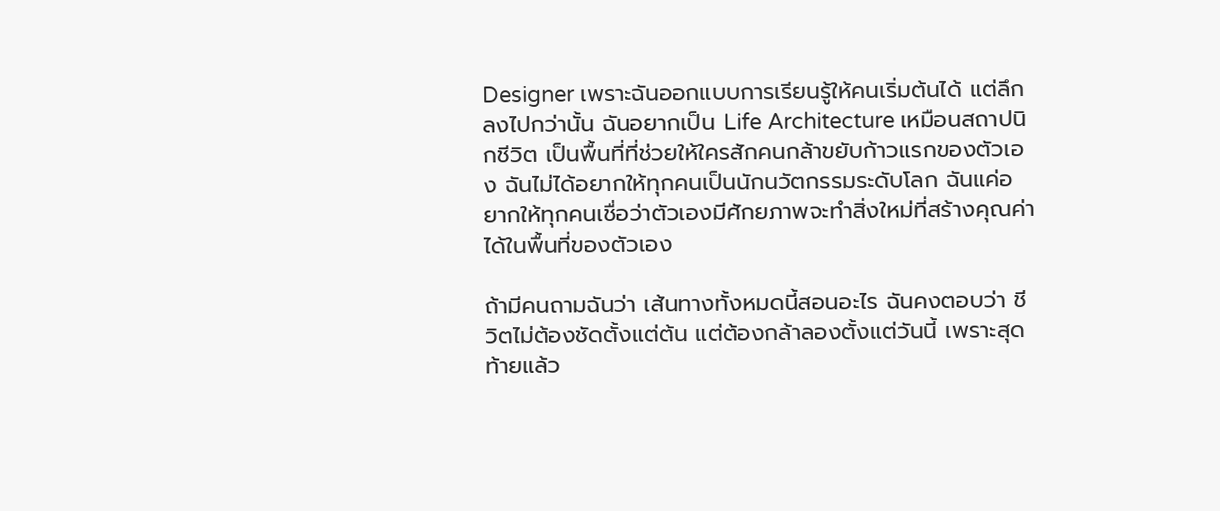Designer เพราะฉันออกแบบการเรียนรู้ให้คนเริ่มต้นได้ แต่ลึกลงไปกว่านั้น ฉันอยากเป็น Life Architecture เหมือนสถาปนิกชีวิต เป็นพื้นที่ที่ช่วยให้ใครสักคนกล้าขยับก้าวแรกของตัวเอง ฉันไม่ได้อยากให้ทุกคนเป็นนักนวัตกรรมระดับโลก ฉันแค่อยากให้ทุกคนเชื่อว่าตัวเองมีศักยภาพจะทำสิ่งใหม่ที่สร้างคุณค่าได้ในพื้นที่ของตัวเอง

ถ้ามีคนถามฉันว่า เส้นทางทั้งหมดนี้สอนอะไร ฉันคงตอบว่า ชีวิตไม่ต้องชัดตั้งแต่ต้น แต่ต้องกล้าลองตั้งแต่วันนี้ เพราะสุดท้ายแล้ว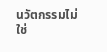นวัตกรรมไม่ใช่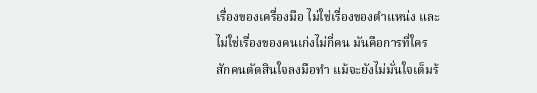เรื่องของเครื่องมือ ไม่ใช่เรื่องของตำแหน่ง และไม่ใช่เรื่องของคนเก่งไม่กี่คน มันคือการที่ใครสักคนตัดสินใจลงมือทำ แม้จะยังไม่มั่นใจเต็มร้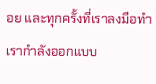อย และทุกครั้งที่เราลงมือทำ เรากำลังออกแบบ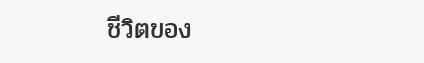ชีวิตของ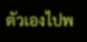ตัวเองไปพ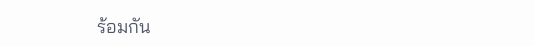ร้อมกัน